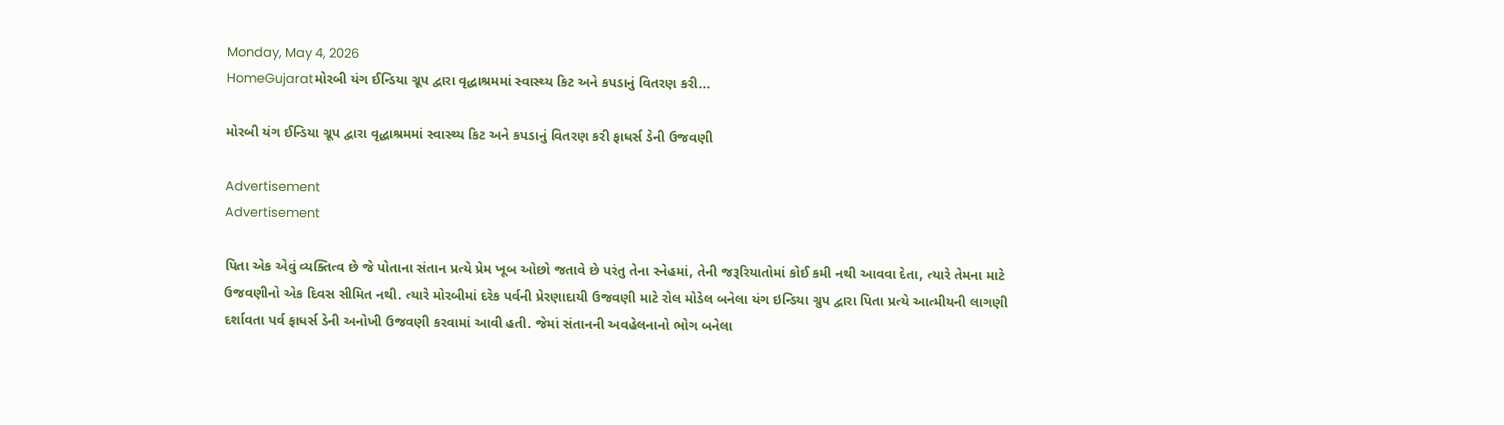Monday, May 4, 2026
HomeGujaratમોરબી યંગ ઈન્ડિયા ગ્રૂપ દ્વારા વૃદ્ધાશ્રમમાં સ્વાસ્થ્ય કિટ અને કપડાનું વિતરણ કરી...

મોરબી યંગ ઈન્ડિયા ગ્રૂપ દ્વારા વૃદ્ધાશ્રમમાં સ્વાસ્થ્ય કિટ અને કપડાનું વિતરણ કરી ફાધર્સ ડેની ઉજવણી

Advertisement
Advertisement

પિતા એક એવું વ્યક્તિત્વ છે જે પોતાના સંતાન પ્રત્યે પ્રેમ ખૂબ ઓછો જતાવે છે પરંતુ તેના સ્નેહમાં, તેની જરૂરિયાતોમાં કોઈ કમી નથી આવવા દેતા, ત્યારે તેમના માટે ઉજવણીનો એક દિવસ સીમિત નથી. ત્યારે મોરબીમાં દરેક પર્વની પ્રેરણાદાયી ઉજવણી માટે રોલ મોડેલ બનેલા યંગ ઇન્ડિયા ગ્રુપ દ્વારા પિતા પ્રત્યે આત્મીયની લાગણી દર્શાવતા પર્વ ફાધર્સ ડેની અનોખી ઉજવણી કરવામાં આવી હતી. જેમાં સંતાનની અવહેલનાનો ભોગ બનેલા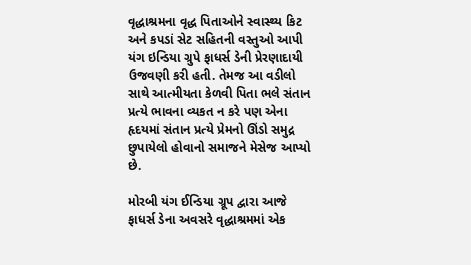વૃદ્ધાશ્રમના વૃદ્ધ પિતાઓને સ્વાસ્થ્ય કિટ અને કપડાં સેટ સહિતની વસ્તુઓ આપી યંગ ઇન્ડિયા ગ્રુપે ફાધર્સ ડેની પ્રેરણાદાયી ઉજવણી કરી હતી. તેમજ આ વડીલો સાથે આત્મીયતા કેળવી પિતા ભલે સંતાન પ્રત્યે ભાવના વ્યકત ન કરે પણ એના હૃદયમાં સંતાન પ્રત્યે પ્રેમનો ઊંડો સમુદ્ર છુપાયેલો હોવાનો સમાજને મેસેજ આપ્યો છે.

મોરબી યંગ ઈન્ડિયા ગ્રૂપ દ્વારા આજે ફાધર્સ ડેના અવસરે વૃદ્ધાશ્રમમાં એક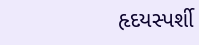હૃદયસ્પર્શી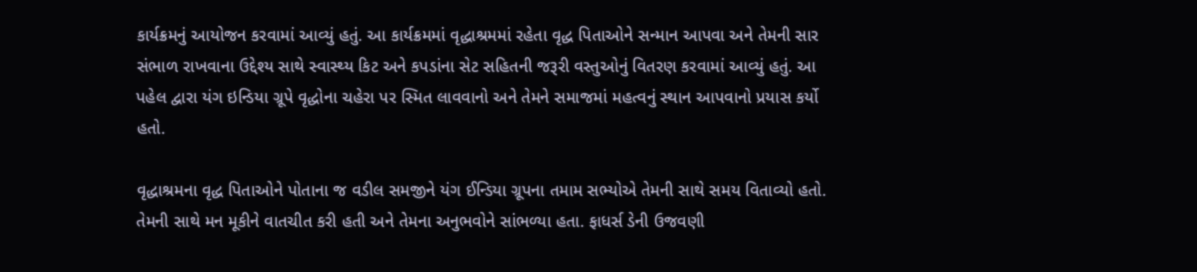કાર્યક્રમનું આયોજન કરવામાં આવ્યું હતું. આ કાર્યક્રમમાં વૃદ્ધાશ્રમમાં રહેતા વૃદ્ધ પિતાઓને સન્માન આપવા અને તેમની સાર સંભાળ રાખવાના ઉદ્દેશ્ય સાથે સ્વાસ્થ્ય કિટ અને કપડાંના સેટ સહિતની જરૂરી વસ્તુઓનું વિતરણ કરવામાં આવ્યું હતું. આ પહેલ દ્વારા યંગ ઇન્ડિયા ગ્રૂપે વૃદ્ધોના ચહેરા પર સ્મિત લાવવાનો અને તેમને સમાજમાં મહત્વનું સ્થાન આપવાનો પ્રયાસ કર્યો હતો.

વૃદ્ધાશ્રમના વૃદ્ધ પિતાઓને પોતાના જ વડીલ સમજીને યંગ ઈન્ડિયા ગ્રૂપના તમામ સભ્યોએ તેમની સાથે સમય વિતાવ્યો હતો. તેમની સાથે મન મૂકીને વાતચીત કરી હતી અને તેમના અનુભવોને સાંભળ્યા હતા. ફાધર્સ ડેની ઉજવણી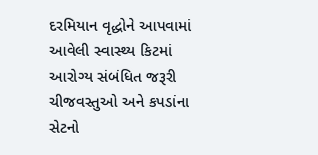દરમિયાન વૃદ્ધોને આપવામાં આવેલી સ્વાસ્થ્ય કિટમાં આરોગ્ય સંબંધિત જરૂરી ચીજવસ્તુઓ અને કપડાંના સેટનો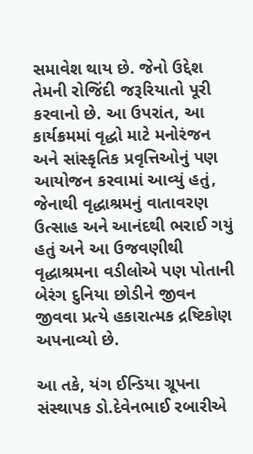સમાવેશ થાય છે. જેનો ઉદ્દેશ તેમની રોજિંદી જરૂરિયાતો પૂરી કરવાનો છે. આ ઉપરાંત, આ કાર્યક્રમમાં વૃદ્ધો માટે મનોરંજન અને સાંસ્કૃતિક પ્રવૃત્તિઓનું પણ આયોજન કરવામાં આવ્યું હતું, જેનાથી વૃદ્ધાશ્રમનું વાતાવરણ ઉત્સાહ અને આનંદથી ભરાઈ ગયું હતું અને આ ઉજવણીથી વૃદ્ધાશ્રમના વડીલોએ પણ પોતાની બેરંગ દુનિયા છોડીને જીવન જીવવા પ્રત્યે હકારાત્મક દ્રષ્ટિકોણ અપનાવ્યો છે.

આ તકે, યંગ ઈન્ડિયા ગ્રૂપના સંસ્થાપક ડો.દેવેનભાઈ રબારીએ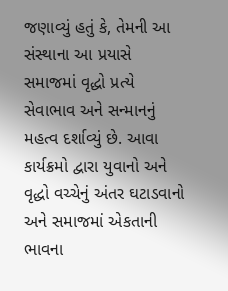જણાવ્યું હતું કે, તેમની આ સંસ્થાના આ પ્રયાસે સમાજમાં વૃદ્ધો પ્રત્યે સેવાભાવ અને સન્માનનું મહત્વ દર્શાવ્યું છે. આવા કાર્યક્રમો દ્વારા યુવાનો અને વૃદ્ધો વચ્ચેનું અંતર ઘટાડવાનો અને સમાજમાં એકતાની ભાવના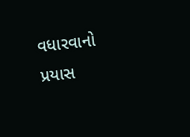વધારવાનો પ્રયાસ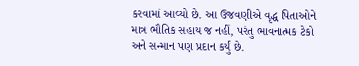કરવામાં આવ્યો છે. આ ઉજવણીએ વૃદ્ધ પિતાઓને માત્ર ભૌતિક સહાય જ નહીં, પરંતુ ભાવનાત્મક ટેકો અને સન્માન પણ પ્રદાન કર્યું છે.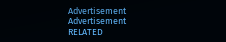Advertisement
Advertisement
RELATED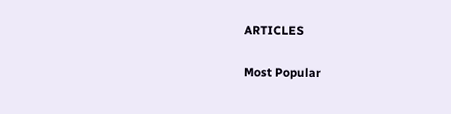ARTICLES

Most Popular